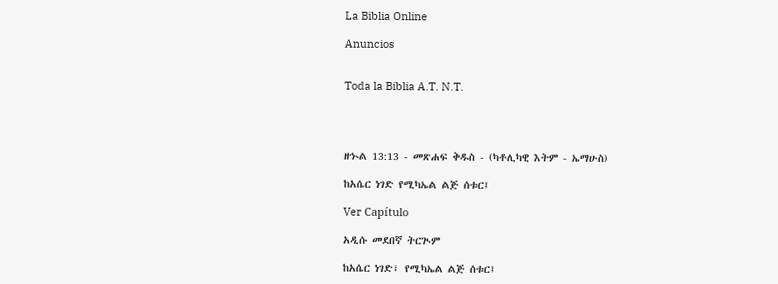La Biblia Online

Anuncios


Toda la Biblia A.T. N.T.




ዘኍል 13:13 - መጽሐፍ ቅዱስ - (ካቶሊካዊ እትም - ኤማሁስ)

ከአሴር ነገድ የሚካኤል ልጅ ሰቱር፤

Ver Capítulo

አዲሱ መደበኛ ትርጒም

ከአሴር ነገድ፣ የሚካኤል ልጅ ሰቱር፤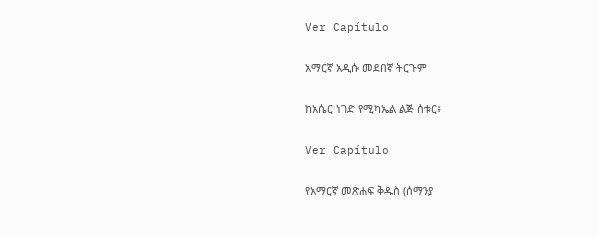Ver Capítulo

አማርኛ አዲሱ መደበኛ ትርጉም

ከአሴር ነገድ የሚካኤል ልጅ ሰቱር፥

Ver Capítulo

የአማርኛ መጽሐፍ ቅዱስ (ሰማንያ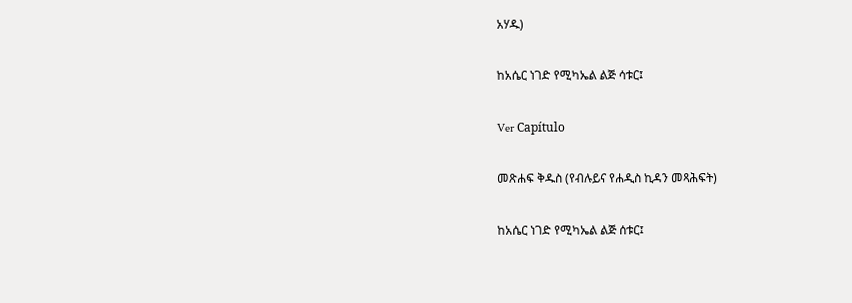አሃዱ)

ከአሴር ነገድ የሚካኤል ልጅ ሳቱር፤

Ver Capítulo

መጽሐፍ ቅዱስ (የብሉይና የሐዲስ ኪዳን መጻሕፍት)

ከአሴር ነገድ የሚካኤል ልጅ ሰቱር፤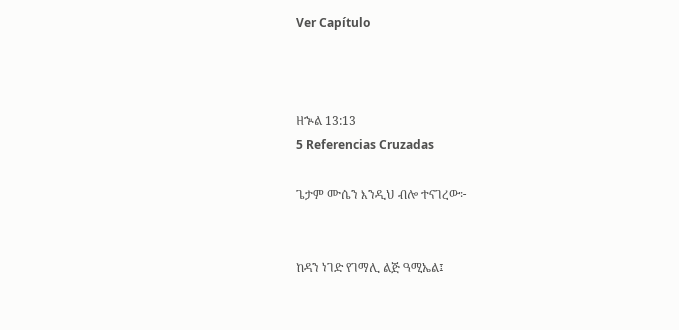Ver Capítulo



ዘኍል 13:13
5 Referencias Cruzadas

ጌታም ሙሴን እንዲህ ብሎ ተናገረው፦


ከዳን ነገድ የገማሊ ልጅ ዓሚኤል፤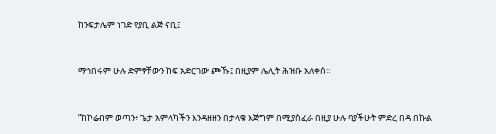ከንፍታሌም ነገድ የያቢ ልጅ ናቢ፤


ማኅበሩም ሁሉ ድምፃቸውን ከፍ አድርገው ጮኹ፤ በዚያም ሌሊት ሕዝቡ አለቀሰ።


“ከኮሬብም ወጣን፥ ጌታ አምላካችን እንዳዘዘን በታላቁ እጅግም በሚያስፈራ በዚያ ሁሉ ባያችሁት ምድረ በዳ በኩል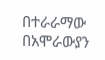በተራራማው በአሞራውያን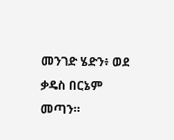መንገድ ሄድን፥ ወደ ቃዴስ በርኔም መጣን።